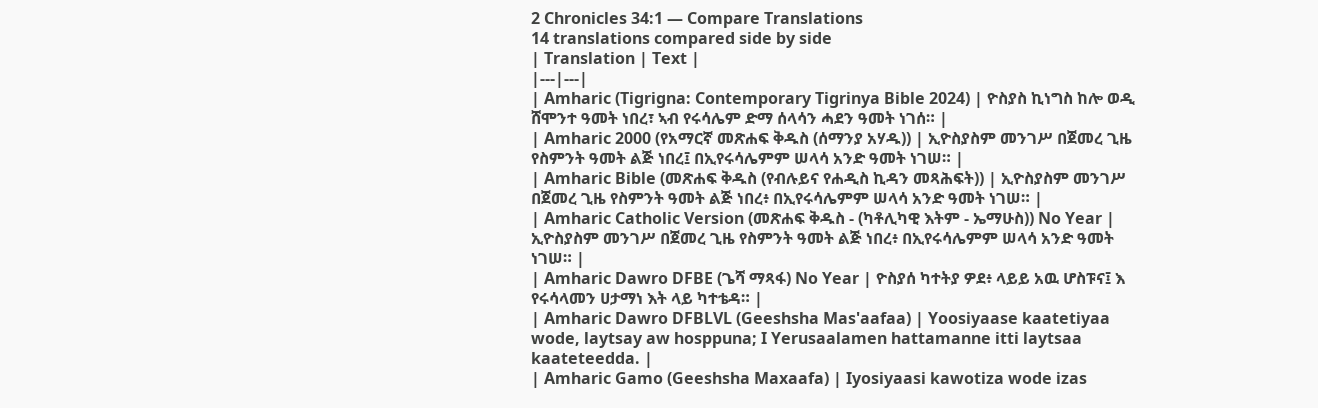2 Chronicles 34:1 — Compare Translations
14 translations compared side by side
| Translation | Text |
|---|---|
| Amharic (Tigrigna: Contemporary Tigrinya Bible 2024) | ዮስያስ ኪነግስ ከሎ ወዲ ሸሞንተ ዓመት ነበረ፣ ኣብ የሩሳሌም ድማ ሰላሳን ሓደን ዓመት ነገሰ። |
| Amharic 2000 (የአማርኛ መጽሐፍ ቅዱስ (ሰማንያ አሃዱ)) | ኢዮስያስም መንገሥ በጀመረ ጊዜ የስምንት ዓመት ልጅ ነበረ፤ በኢየሩሳሌምም ሠላሳ አንድ ዓመት ነገሠ። |
| Amharic Bible (መጽሐፍ ቅዱስ (የብሉይና የሐዲስ ኪዳን መጻሕፍት)) | ኢዮስያስም መንገሥ በጀመረ ጊዜ የስምንት ዓመት ልጅ ነበረ፥ በኢየሩሳሌምም ሠላሳ አንድ ዓመት ነገሠ። |
| Amharic Catholic Version (መጽሐፍ ቅዱስ - (ካቶሊካዊ እትም - ኤማሁስ)) No Year | ኢዮስያስም መንገሥ በጀመረ ጊዜ የስምንት ዓመት ልጅ ነበረ፥ በኢየሩሳሌምም ሠላሳ አንድ ዓመት ነገሠ። |
| Amharic Dawro DFBE (ጌሻ ማጻፋ) No Year | ዮስያሰ ካተትያ ዎደ፥ ላይይ አዉ ሆስፑና፤ እ የሩሳላመን ሀታማነ እት ላይ ካተቴዳ። |
| Amharic Dawro DFBLVL (Geeshsha Mas'aafaa) | Yoosiyaase kaatetiyaa wode, laytsay aw hosppuna; I Yerusaalamen hattamanne itti laytsaa kaateteedda. |
| Amharic Gamo (Geeshsha Maxaafa) | Iyosiyaasi kawotiza wode izas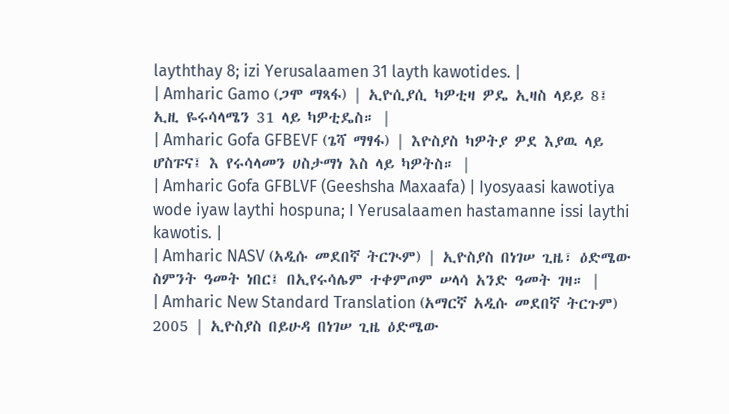layththay 8; izi Yerusalaamen 31 layth kawotides. |
| Amharic Gamo (ጋሞ ማጻፋ) | ኢዮሲያሲ ካዎቲዛ ዎዴ ኢዛስ ላይይ 8፤ ኢዚ ዬሩሳላሜን 31 ላይ ካዎቲዴስ። |
| Amharic Gofa GFBEVF (ጌሻ ማፃፋ) | እዮስያስ ካዎትያ ዎደ እያዉ ላይ ሆስፑና፤ እ የሩሳላመን ሀስታማነ እስ ላይ ካዎትስ። |
| Amharic Gofa GFBLVF (Geeshsha Maxaafa) | Iyosyaasi kawotiya wode iyaw laythi hospuna; I Yerusalaamen hastamanne issi laythi kawotis. |
| Amharic NASV (አዲሱ መደበኛ ትርጒም) | ኢዮስያስ በነገሠ ጊዜ፣ ዕድሜው ስምንት ዓመት ነበር፤ በኢየሩሳሌም ተቀምጦም ሠላሳ አንድ ዓመት ገዛ። |
| Amharic New Standard Translation (አማርኛ አዲሱ መደበኛ ትርጉም) 2005 | ኢዮስያስ በይሁዳ በነገሠ ጊዜ ዕድሜው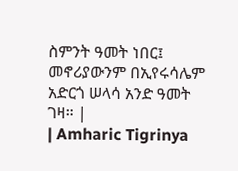ስምንት ዓመት ነበር፤ መኖሪያውንም በኢየሩሳሌም አድርጎ ሠላሳ አንድ ዓመት ገዛ። |
| Amharic Tigrinya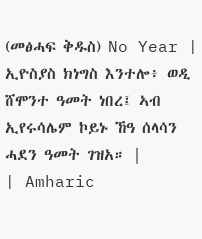(መፅሓፍ ቅዱስ) No Year | ኢዮስያስ ክነግስ እንተሎ፥ ወዲ ሸሞንተ ዓመት ነበረ፤ ኣብ ኢየሩሳሌም ኮይኑ ኸዓ ሰላሳን ሓደን ዓመት ገዝአ። |
| Amharic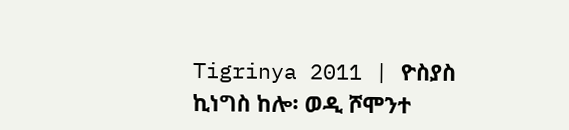Tigrinya 2011 | ዮስያስ ኪነግስ ከሎ፡ ወዲ ሾሞንተ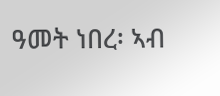ዓመት ነበረ፡ ኣብ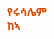የሩሳሌም ከኣ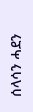ሰላሳን ሓደን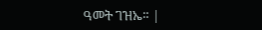ዓመት ገዝኤ። |